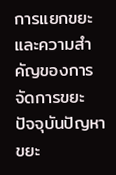การแยกขยะและความสำคัญของการจัดการขยะ
ปัจจุบันปัญหาขยะ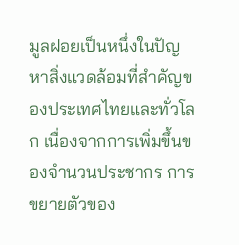มูลฝอยเป็นหนึ่งในปัญหาสิ่งแวดล้อมที่สำคัญของประเทศไทยและทั่วโลก เนื่องจากการเพิ่มขึ้นของจำนวนประชากร การขยายตัวของ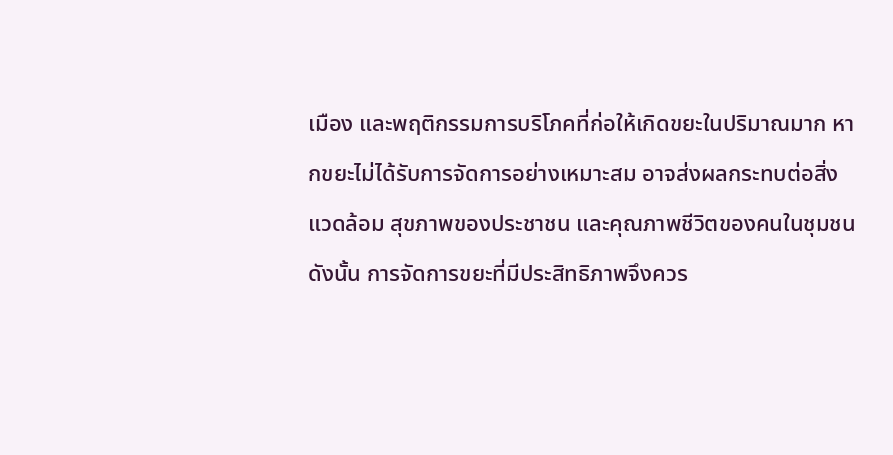เมือง และพฤติกรรมการบริโภคที่ก่อให้เกิดขยะในปริมาณมาก หากขยะไม่ได้รับการจัดการอย่างเหมาะสม อาจส่งผลกระทบต่อสิ่งแวดล้อม สุขภาพของประชาชน และคุณภาพชีวิตของคนในชุมชน ดังนั้น การจัดการขยะที่มีประสิทธิภาพจึงควร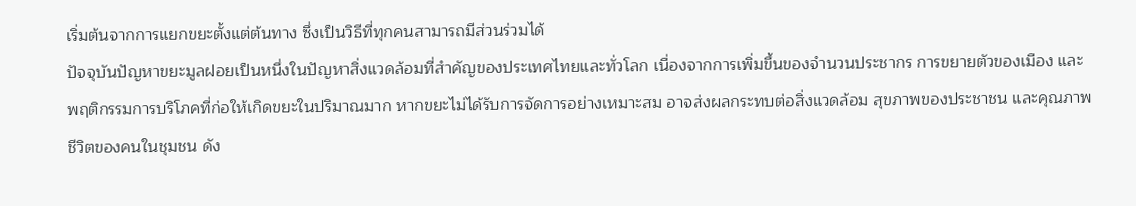เริ่มต้นจากการแยกขยะตั้งแต่ต้นทาง ซึ่งเป็นวิธีที่ทุกคนสามารถมีส่วนร่วมได้
ปัจจุบันปัญหาขยะมูลฝอยเป็นหนึ่งในปัญหาสิ่งแวดล้อมที่สำคัญของประเทศไทยและทั่วโลก เนื่องจากการเพิ่มขึ้นของจำนวนประชากร การขยายตัวของเมือง และพฤติกรรมการบริโภคที่ก่อให้เกิดขยะในปริมาณมาก หากขยะไม่ได้รับการจัดการอย่างเหมาะสม อาจส่งผลกระทบต่อสิ่งแวดล้อม สุขภาพของประชาชน และคุณภาพชีวิตของคนในชุมชน ดัง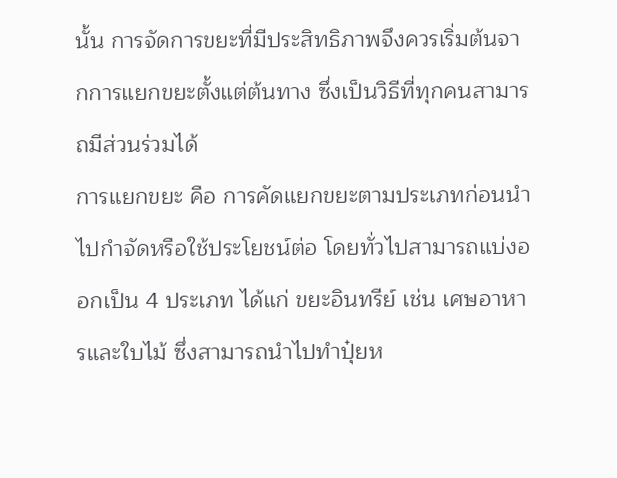นั้น การจัดการขยะที่มีประสิทธิภาพจึงควรเริ่มต้นจากการแยกขยะตั้งแต่ต้นทาง ซึ่งเป็นวิธีที่ทุกคนสามารถมีส่วนร่วมได้
การแยกขยะ คือ การคัดแยกขยะตามประเภทก่อนนำไปกำจัดหรือใช้ประโยชน์ต่อ โดยทั่วไปสามารถแบ่งออกเป็น 4 ประเภท ได้แก่ ขยะอินทรีย์ เช่น เศษอาหารและใบไม้ ซึ่งสามารถนำไปทำปุ๋ยห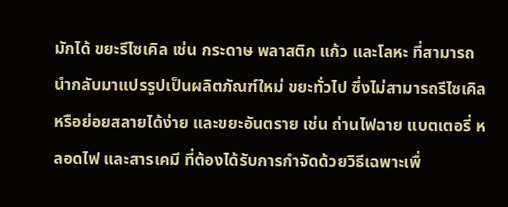มักได้ ขยะรีไซเคิล เช่น กระดาษ พลาสติก แก้ว และโลหะ ที่สามารถนำกลับมาแปรรูปเป็นผลิตภัณฑ์ใหม่ ขยะทั่วไป ซึ่งไม่สามารถรีไซเคิลหรือย่อยสลายได้ง่าย และขยะอันตราย เช่น ถ่านไฟฉาย แบตเตอรี่ หลอดไฟ และสารเคมี ที่ต้องได้รับการกำจัดด้วยวิธีเฉพาะเพื่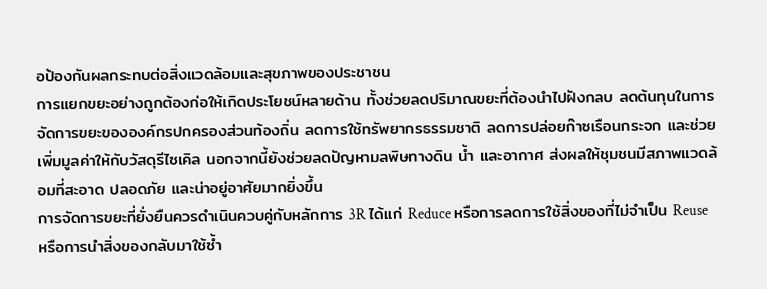อป้องกันผลกระทบต่อสิ่งแวดล้อมและสุขภาพของประชาชน
การแยกขยะอย่างถูกต้องก่อให้เกิดประโยชน์หลายด้าน ทั้งช่วยลดปริมาณขยะที่ต้องนำไปฝังกลบ ลดต้นทุนในการจัดการขยะขององค์กรปกครองส่วนท้องถิ่น ลดการใช้ทรัพยากรธรรมชาติ ลดการปล่อยก๊าซเรือนกระจก และช่วยเพิ่มมูลค่าให้กับวัสดุรีไซเคิล นอกจากนี้ยังช่วยลดปัญหามลพิษทางดิน น้ำ และอากาศ ส่งผลให้ชุมชนมีสภาพแวดล้อมที่สะอาด ปลอดภัย และน่าอยู่อาศัยมากยิ่งขึ้น
การจัดการขยะที่ยั่งยืนควรดำเนินควบคู่กับหลักการ 3R ได้แก่ Reduce หรือการลดการใช้สิ่งของที่ไม่จำเป็น Reuse หรือการนำสิ่งของกลับมาใช้ซ้ำ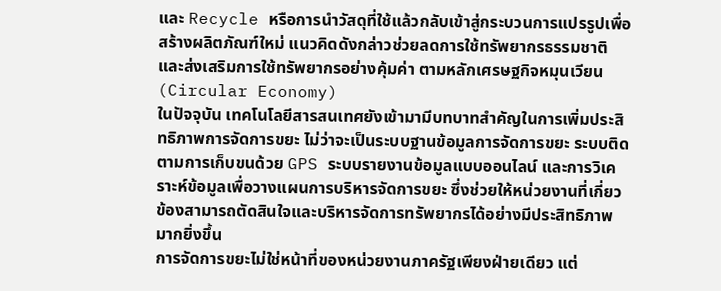และ Recycle หรือการนำวัสดุที่ใช้แล้วกลับเข้าสู่กระบวนการแปรรูปเพื่อสร้างผลิตภัณฑ์ใหม่ แนวคิดดังกล่าวช่วยลดการใช้ทรัพยากรธรรมชาติและส่งเสริมการใช้ทรัพยากรอย่างคุ้มค่า ตามหลักเศรษฐกิจหมุนเวียน (Circular Economy)
ในปัจจุบัน เทคโนโลยีสารสนเทศยังเข้ามามีบทบาทสำคัญในการเพิ่มประสิทธิภาพการจัดการขยะ ไม่ว่าจะเป็นระบบฐานข้อมูลการจัดการขยะ ระบบติดตามการเก็บขนด้วย GPS ระบบรายงานข้อมูลแบบออนไลน์ และการวิเคราะห์ข้อมูลเพื่อวางแผนการบริหารจัดการขยะ ซึ่งช่วยให้หน่วยงานที่เกี่ยวข้องสามารถตัดสินใจและบริหารจัดการทรัพยากรได้อย่างมีประสิทธิภาพมากยิ่งขึ้น
การจัดการขยะไม่ใช่หน้าที่ของหน่วยงานภาครัฐเพียงฝ่ายเดียว แต่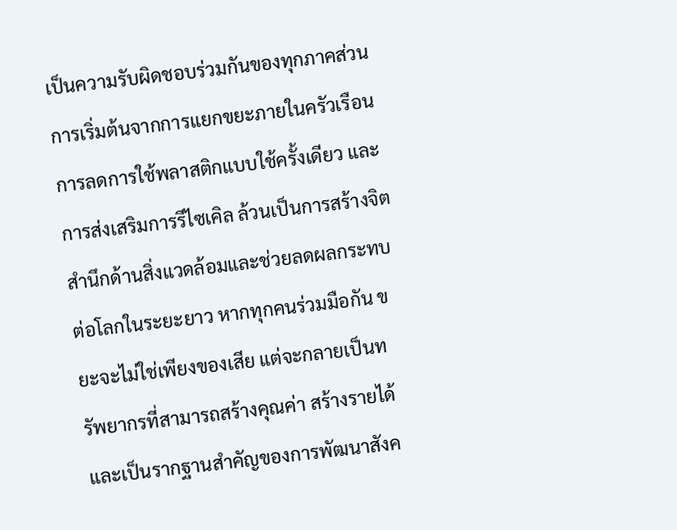เป็นความรับผิดชอบร่วมกันของทุกภาคส่วน การเริ่มต้นจากการแยกขยะภายในครัวเรือน การลดการใช้พลาสติกแบบใช้ครั้งเดียว และการส่งเสริมการรีไซเคิล ล้วนเป็นการสร้างจิตสำนึกด้านสิ่งแวดล้อมและช่วยลดผลกระทบต่อโลกในระยะยาว หากทุกคนร่วมมือกัน ขยะจะไม่ใช่เพียงของเสีย แต่จะกลายเป็นทรัพยากรที่สามารถสร้างคุณค่า สร้างรายได้ และเป็นรากฐานสำคัญของการพัฒนาสังค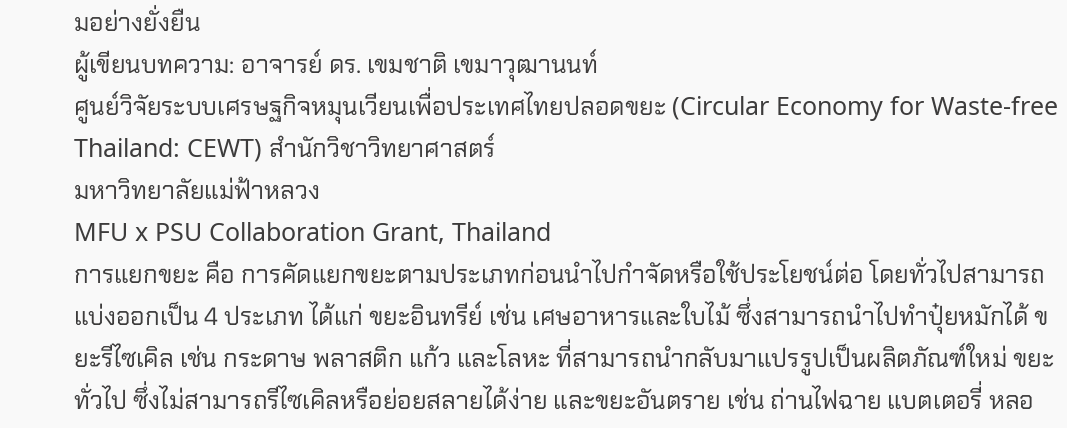มอย่างยั่งยืน
ผู้เขียนบทความ: อาจารย์ ดร. เขมชาติ เขมาวุฒานนท์
ศูนย์วิจัยระบบเศรษฐกิจหมุนเวียนเพื่อประเทศไทยปลอดขยะ (Circular Economy for Waste-free Thailand: CEWT) สำนักวิชาวิทยาศาสตร์
มหาวิทยาลัยแม่ฟ้าหลวง
MFU x PSU Collaboration Grant, Thailand
การแยกขยะ คือ การคัดแยกขยะตามประเภทก่อนนำไปกำจัดหรือใช้ประโยชน์ต่อ โดยทั่วไปสามารถแบ่งออกเป็น 4 ประเภท ได้แก่ ขยะอินทรีย์ เช่น เศษอาหารและใบไม้ ซึ่งสามารถนำไปทำปุ๋ยหมักได้ ขยะรีไซเคิล เช่น กระดาษ พลาสติก แก้ว และโลหะ ที่สามารถนำกลับมาแปรรูปเป็นผลิตภัณฑ์ใหม่ ขยะทั่วไป ซึ่งไม่สามารถรีไซเคิลหรือย่อยสลายได้ง่าย และขยะอันตราย เช่น ถ่านไฟฉาย แบตเตอรี่ หลอ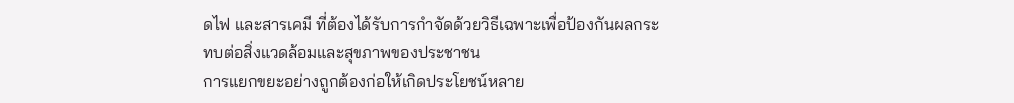ดไฟ และสารเคมี ที่ต้องได้รับการกำจัดด้วยวิธีเฉพาะเพื่อป้องกันผลกระทบต่อสิ่งแวดล้อมและสุขภาพของประชาชน
การแยกขยะอย่างถูกต้องก่อให้เกิดประโยชน์หลาย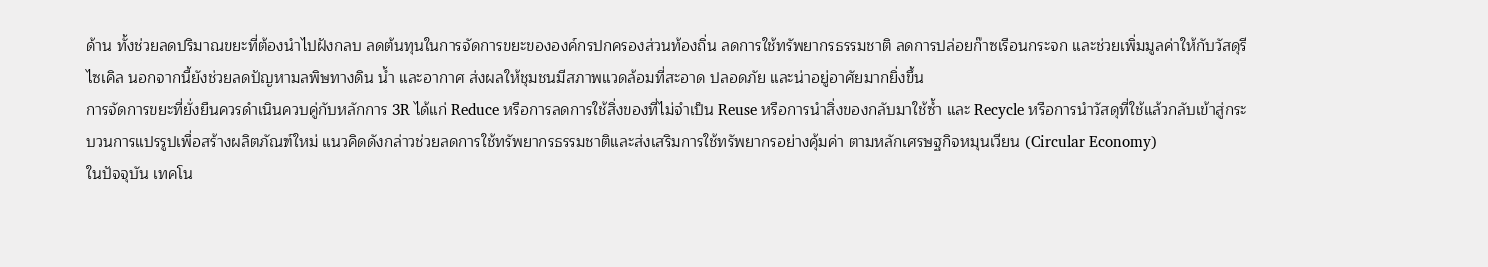ด้าน ทั้งช่วยลดปริมาณขยะที่ต้องนำไปฝังกลบ ลดต้นทุนในการจัดการขยะขององค์กรปกครองส่วนท้องถิ่น ลดการใช้ทรัพยากรธรรมชาติ ลดการปล่อยก๊าซเรือนกระจก และช่วยเพิ่มมูลค่าให้กับวัสดุรีไซเคิล นอกจากนี้ยังช่วยลดปัญหามลพิษทางดิน น้ำ และอากาศ ส่งผลให้ชุมชนมีสภาพแวดล้อมที่สะอาด ปลอดภัย และน่าอยู่อาศัยมากยิ่งขึ้น
การจัดการขยะที่ยั่งยืนควรดำเนินควบคู่กับหลักการ 3R ได้แก่ Reduce หรือการลดการใช้สิ่งของที่ไม่จำเป็น Reuse หรือการนำสิ่งของกลับมาใช้ซ้ำ และ Recycle หรือการนำวัสดุที่ใช้แล้วกลับเข้าสู่กระบวนการแปรรูปเพื่อสร้างผลิตภัณฑ์ใหม่ แนวคิดดังกล่าวช่วยลดการใช้ทรัพยากรธรรมชาติและส่งเสริมการใช้ทรัพยากรอย่างคุ้มค่า ตามหลักเศรษฐกิจหมุนเวียน (Circular Economy)
ในปัจจุบัน เทคโน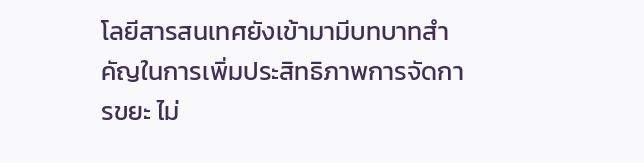โลยีสารสนเทศยังเข้ามามีบทบาทสำคัญในการเพิ่มประสิทธิภาพการจัดการขยะ ไม่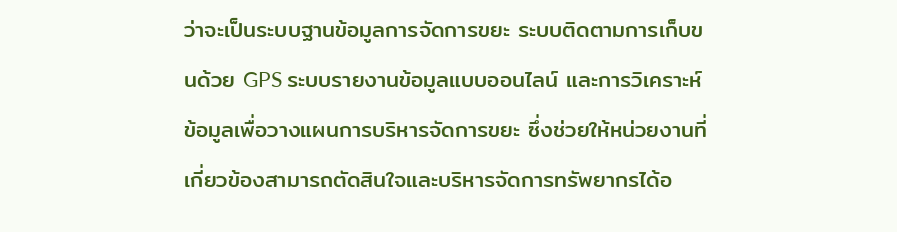ว่าจะเป็นระบบฐานข้อมูลการจัดการขยะ ระบบติดตามการเก็บขนด้วย GPS ระบบรายงานข้อมูลแบบออนไลน์ และการวิเคราะห์ข้อมูลเพื่อวางแผนการบริหารจัดการขยะ ซึ่งช่วยให้หน่วยงานที่เกี่ยวข้องสามารถตัดสินใจและบริหารจัดการทรัพยากรได้อ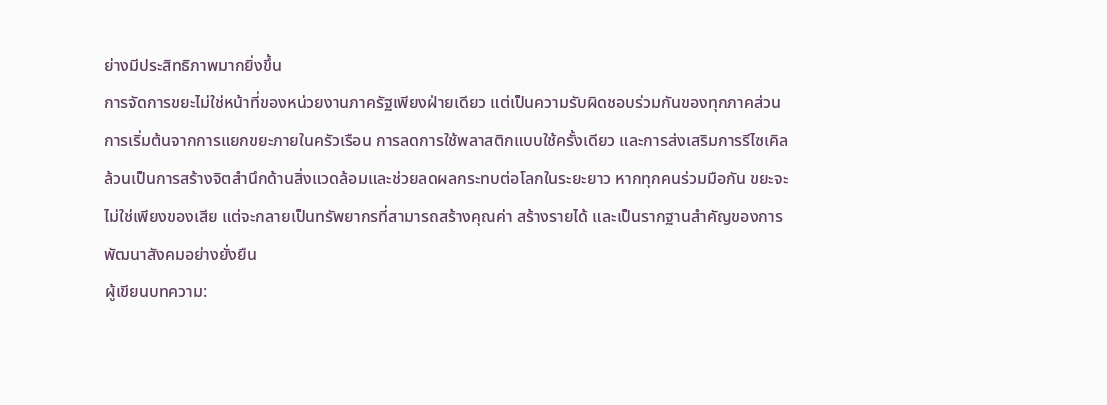ย่างมีประสิทธิภาพมากยิ่งขึ้น
การจัดการขยะไม่ใช่หน้าที่ของหน่วยงานภาครัฐเพียงฝ่ายเดียว แต่เป็นความรับผิดชอบร่วมกันของทุกภาคส่วน การเริ่มต้นจากการแยกขยะภายในครัวเรือน การลดการใช้พลาสติกแบบใช้ครั้งเดียว และการส่งเสริมการรีไซเคิล ล้วนเป็นการสร้างจิตสำนึกด้านสิ่งแวดล้อมและช่วยลดผลกระทบต่อโลกในระยะยาว หากทุกคนร่วมมือกัน ขยะจะไม่ใช่เพียงของเสีย แต่จะกลายเป็นทรัพยากรที่สามารถสร้างคุณค่า สร้างรายได้ และเป็นรากฐานสำคัญของการพัฒนาสังคมอย่างยั่งยืน
ผู้เขียนบทความ: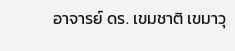อาจารย์ ดร. เขมชาติ เขมาวุ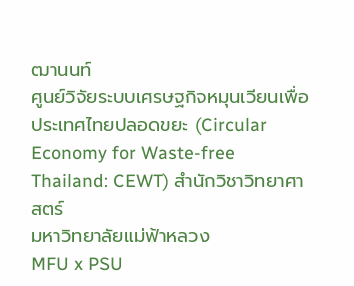ฒานนท์
ศูนย์วิจัยระบบเศรษฐกิจหมุนเวียนเพื่อประเทศไทยปลอดขยะ (Circular Economy for Waste-free Thailand: CEWT) สำนักวิชาวิทยาศาสตร์
มหาวิทยาลัยแม่ฟ้าหลวง
MFU x PSU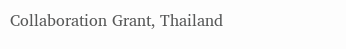Collaboration Grant, Thailand